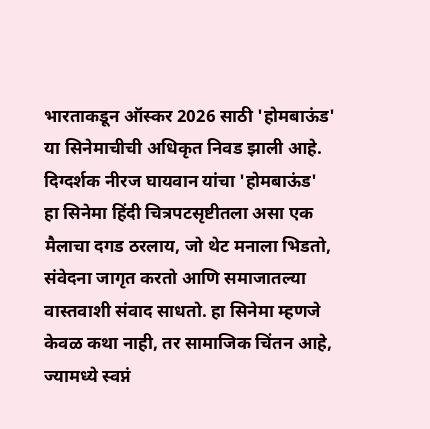भारताकडून ऑस्कर 2026 साठी 'होमबाऊंड' या सिनेमाचीची अधिकृत निवड झाली आहे. दिग्दर्शक नीरज घायवान यांचा 'होमबाऊंड' हा सिनेमा हिंदी चित्रपटसृष्टीतला असा एक मैलाचा दगड ठरलाय, जो थेट मनाला भिडतो, संवेदना जागृत करतो आणि समाजातल्या वास्तवाशी संवाद साधतो. हा सिनेमा म्हणजे केवळ कथा नाही, तर सामाजिक चिंतन आहे, ज्यामध्ये स्वप्नं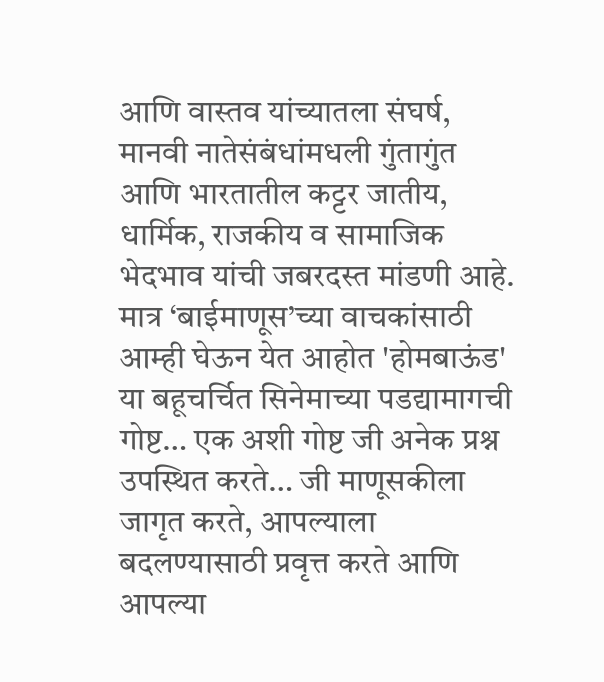आणि वास्तव यांच्यातला संघर्ष, मानवी नातेसंबंधांमधली गुंतागुंत आणि भारतातील कट्टर जातीय, धार्मिक, राजकीय व सामाजिक भेदभाव यांची जबरदस्त मांडणी आहे.
मात्र ‘बाईमाणूस’च्या वाचकांसाठी आम्ही घेऊन येत आहोत 'होमबाऊंड' या बहूचर्चित सिनेमाच्या पडद्यामागची गोष्ट… एक अशी गोष्ट जी अनेक प्रश्न उपस्थित करते… जी माणूसकीला जागृत करते, आपल्याला बदलण्यासाठी प्रवृत्त करते आणि आपल्या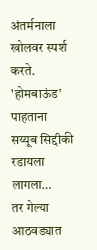अंतर्मनाला खोलवर स्पर्श करते.
'होमबाऊंड’ पाहताना सय्यूब सिद्दीकी रडायला लागला…
तर गेल्या आठवड्यात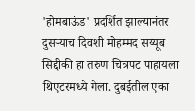'होमबाऊंड' प्रदर्शित झाल्यानंतर दुसऱ्याच दिवशी मोहम्मद सय्यूब सिद्दीकी हा तरुण चित्रपट पाहायला थिएटरमध्ये गेला. दुबईतील एका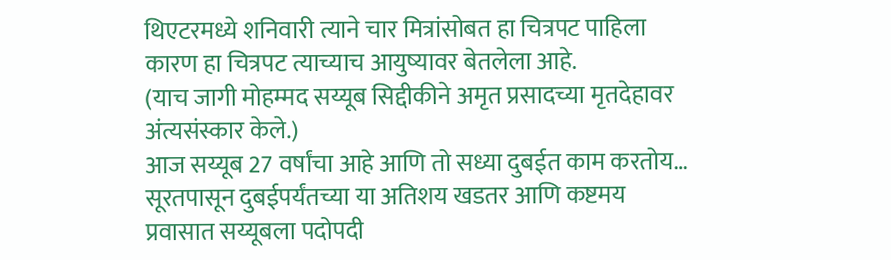थिएटरमध्ये शनिवारी त्याने चार मित्रांसोबत हा चित्रपट पाहिला कारण हा चित्रपट त्याच्याच आयुष्यावर बेतलेला आहे.
(याच जागी मोहम्मद सय्यूब सिद्दीकीने अमृत प्रसादच्या मृतदेहावर अंत्यसंस्कार केले.)
आज सय्यूब 27 वर्षांचा आहे आणि तो सध्या दुबईत काम करतोय… सूरतपासून दुबईपर्यंतच्या या अतिशय खडतर आणि कष्टमय प्रवासात सय्यूबला पदोपदी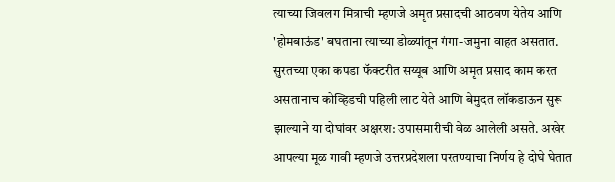त्याच्या जिवलग मित्राची म्हणजे अमृत प्रसादची आठवण येतेय आणि 'होमबाऊंड' बघताना त्याच्या डोळ्यांतून गंगा-जमुना वाहत असतात.
सुरतच्या एका कपडा फॅक्टरीत सय्यूब आणि अमृत प्रसाद काम करत असतानाच कोव्हिडची पहिली लाट येते आणि बेमुदत लॉकडाऊन सुरू झाल्याने या दोघांवर अक्षरश: उपासमारीची वेळ आलेली असते. अखेर आपल्या मूळ गावी म्हणजे उत्तरप्रदेशला परतण्याचा निर्णय हे दोघे घेतात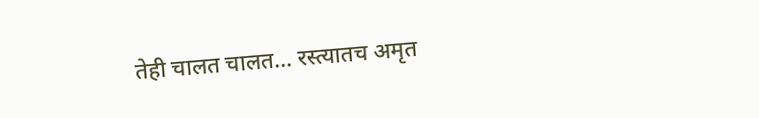तेही चालत चालत… रस्त्यातच अमृत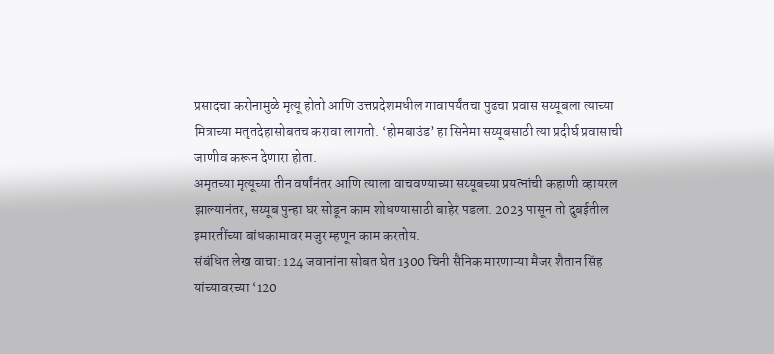प्रसादचा करोनामुळे मृत्यू होतो आणि उत्तप्रदेशमधील गावापर्यंतचा पुढचा प्रवास सय्यूबला त्याच्या मित्राच्या मतृतदेहासोबतच करावा लागतो. ‘होमबाउंड’ हा सिनेमा सय्यूबसाठी त्या प्रदीर्घ प्रवासाची जाणीव करून देणारा होता.
अमृतच्या मृत्यूच्या तीन वर्षांनंतर आणि त्याला वाचवण्याच्या सय्यूबच्या प्रयत्नांची कहाणी व्हायरल झाल्यानंतर, सय्यूब पुन्हा घर सोडून काम शोधण्यासाठी बाहेर पडला. 2023 पासून तो दुबईतील इमारतींच्या बांधकामावर मजुर म्हणून काम करतोय.
संबंधित लेख वाचा: 124 जवानांना सोबत घेत 1300 चिनी सैनिक मारणाऱ्या मैजर शैतान सिंह यांच्यावरच्या ‘120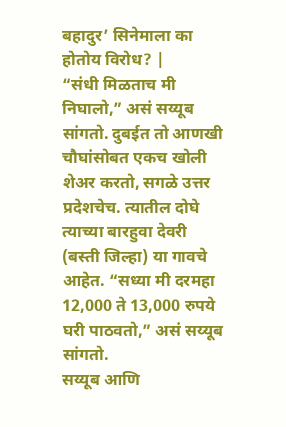बहादुर’ सिनेमाला का होतोय विरोध? |
“संधी मिळताच मी निघालो,” असं सय्यूब सांगतो. दुबईत तो आणखी चौघांसोबत एकच खोली शेअर करतो, सगळे उत्तर प्रदेशचेच. त्यातील दोघे त्याच्या बारहुवा देवरी (बस्ती जिल्हा) या गावचे आहेत. “सध्या मी दरमहा 12,000 ते 13,000 रुपये घरी पाठवतो,” असं सय्यूब सांगतो.
सय्यूब आणि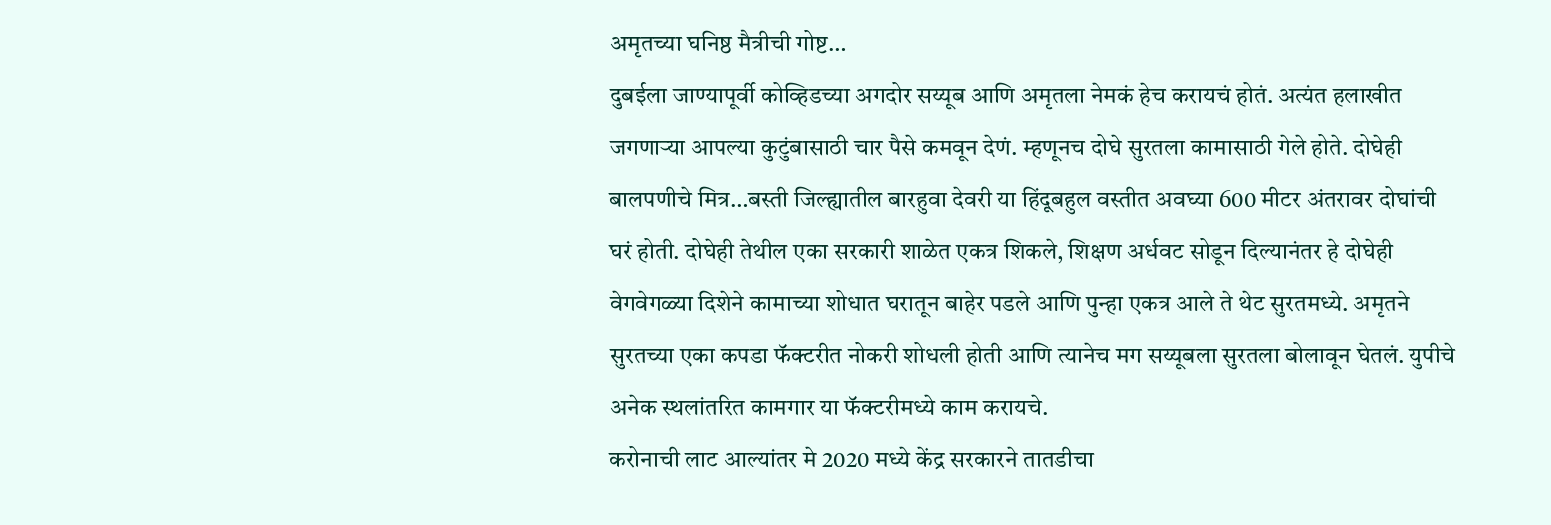अमृतच्या घनिष्ठ मैत्रीची गोष्ट…
दुबईला जाण्यापूर्वी कोव्हिडच्या अगदोर सय्यूब आणि अमृतला नेमकं हेच करायचं होतं. अत्यंत हलाखीत जगणाऱ्या आपल्या कुटुंबासाठी चार पैसे कमवून देणं. म्हणूनच दोघे सुरतला कामासाठी गेले होते. दोघेही बालपणीचे मित्र…बस्ती जिल्ह्यातील बारहुवा देवरी या हिंदूबहुल वस्तीत अवघ्या 600 मीटर अंतरावर दोघांची घरं होती. दोघेही तेथील एका सरकारी शाळेत एकत्र शिकले, शिक्षण अर्धवट सोडून दिल्यानंतर हे दोघेही वेगवेगळ्या दिशेने कामाच्या शोधात घरातून बाहेर पडले आणि पुन्हा एकत्र आले ते थेट सुरतमध्ये. अमृतने सुरतच्या एका कपडा फॅक्टरीत नोकरी शोधली होती आणि त्यानेच मग सय्यूबला सुरतला बोलावून घेतलं. युपीचे अनेक स्थलांतरित कामगार या फॅक्टरीमध्ये काम करायचे.
करोनाची लाट आल्यांतर मे 2020 मध्ये केंद्र सरकारने तातडीचा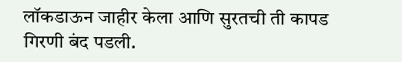लॉकडाऊन जाहीर केला आणि सुरतची ती कापड गिरणी बंद पडली.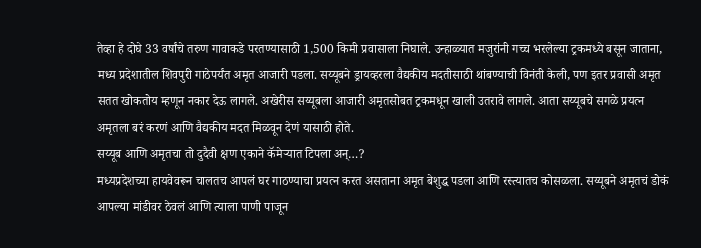तेव्हा हे दोघे 33 वर्षांचे तरुण गावाकडे परतण्यासाठी 1,500 किमी प्रवासाला निघाले. उन्हाळ्यात मजुरांनी गच्च भरलेल्या ट्रकमध्ये बसून जाताना, मध्य प्रदेशातील शिवपुरी गाठेपर्यंत अमृत आजारी पडला. सय्यूबने ड्रायव्हरला वैद्यकीय मदतीसाठी थांबण्याची विनंती केली, पण इतर प्रवासी अमृत सतत खोकतोय म्हणून नकार देऊ लागले. अखेरीस सय्यूबला आजारी अमृतसोबत ट्रकमधून खाली उतरावे लागले. आता सय्यूबचे सगळे प्रयत्न अमृतला बरं करणं आणि वैद्यकीय मदत मिळवून देणं यासाठी होते.
सय्यूब आणि अमृतचा तो दुदैवी क्षण एकाने कॅमेऱ्यात टिपला अन्…?
मध्यप्रदेशच्या हायवेवरून चालतच आपलं घर गाठण्याचा प्रयत्न करत असताना अमृत बेशुद्ध पडला आणि रस्त्यातच कोसळला. सय्यूबने अमृतचं डोकं आपल्या मांडीवर ठेवलं आणि त्याला पाणी पाजून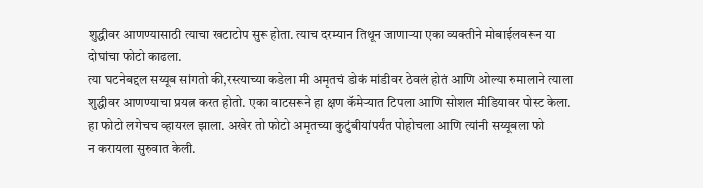शुद्धीवर आणण्यासाठी त्याचा खटाटोप सुरू होता. त्याच दरम्यान तिथून जाणाऱ्या एका व्यक्तीने मोबाईलवरून या दोघांचा फोटो काढला.
त्या घटनेबद्दल सय्यूब सांगतो की,रस्त्याच्या कडेला मी अमृतचं डोकं मांडीवर ठेवलं होतं आणि ओल्या रुमालाने त्याला शुद्धीवर आणण्याचा प्रयत्न करत होतो. एका वाटसरूने हा क्षण कॅमेऱ्यात टिपला आणि सोशल मीडियावर पोस्ट केला. हा फोटो लगेचच व्हायरल झाला. अखेर तो फोटो अमृतच्या कुटुंबीयांपर्यंत पोहोचला आणि त्यांनी सय्यूबला फो
न करायला सुरुवात केली.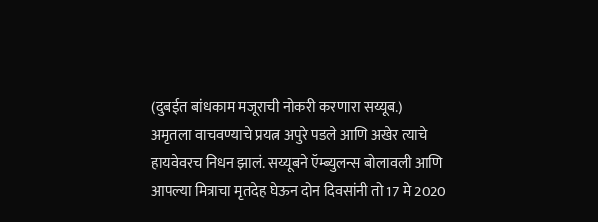(दुबईत बांधकाम मजूराची नोकरी करणारा सय्यूब.)
अमृतला वाचवण्याचे प्रयत्न अपुरे पडले आणि अखेर त्याचे हायवेवरच निधन झालं. सय्यूबने ऍम्ब्युलन्स बोलावली आणि आपल्या मित्राचा मृतदेह घेऊन दोन दिवसांनी तो 17 मे 2020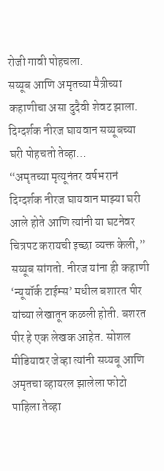रोजी गावी पोहचला.
सय्यूब आणि अमृतच्या मैत्रीच्या कहाणीचा असा दुदैवी शेवट झाला.
दिग्दर्शक नीरज घायवान सय्यूबच्या घरी पोहचतो तेव्हा…
“अमृतच्या मृत्यूनंतर वर्षभरानं दिग्दर्शक नीरज घायवान माझ्या घरी आले होते आणि त्यांनी या घटनेवर चित्रपट करायची इच्छा व्यक्त केली,” सय्यूब सांगतो. नीरज यांना ही कहाणी ‘न्यूयॉर्क टाईम्स’ मधील बशारत पीर यांच्या लेखातून कळली होती. बशरत पीर हे एक लेखक आहेत. सोशल मीडियावर जेव्हा त्यांनी सय्यबू आणि अमृतचा व्हायरल झालेला फोटो पाहिला तेव्हा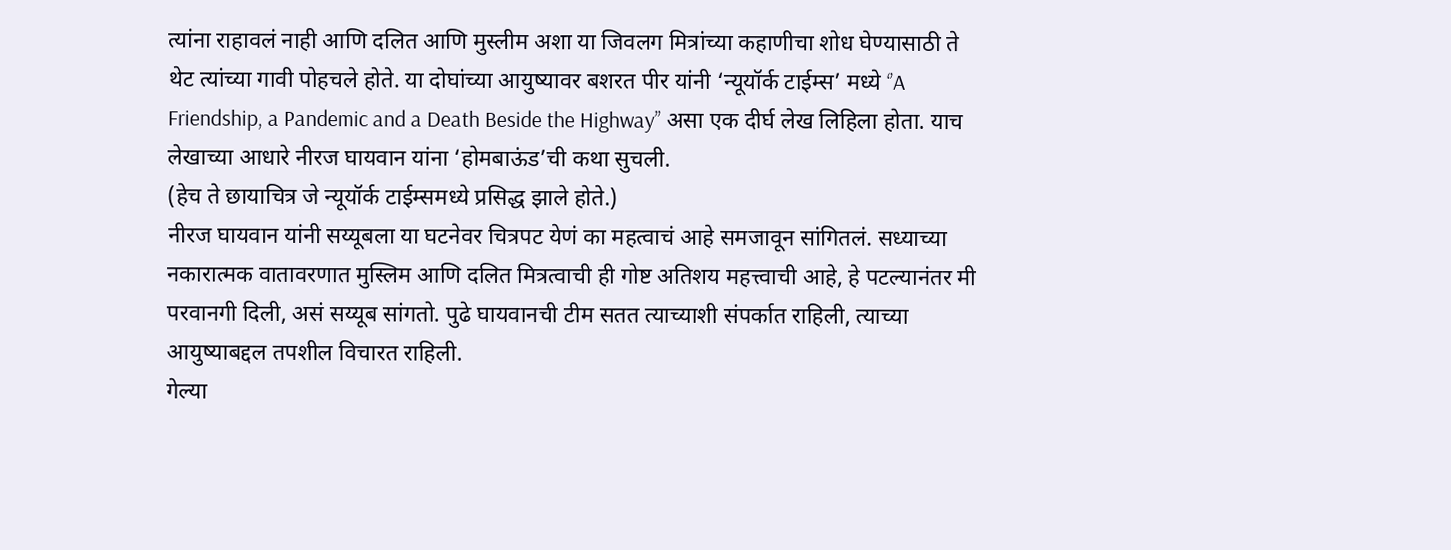त्यांना राहावलं नाही आणि दलित आणि मुस्लीम अशा या जिवलग मित्रांच्या कहाणीचा शोध घेण्यासाठी ते थेट त्यांच्या गावी पोहचले होते. या दोघांच्या आयुष्यावर बशरत पीर यांनी ‘न्यूयॉर्क टाईम्स’ मध्ये ‘’A Friendship, a Pandemic and a Death Beside the Highway’’ असा एक दीर्घ लेख लिहिला होता. याच लेखाच्या आधारे नीरज घायवान यांना ‘होमबाऊंड’ची कथा सुचली.
(हेच ते छायाचित्र जे न्यूयॉर्क टाईम्समध्ये प्रसिद्ध झाले होते.)
नीरज घायवान यांनी सय्यूबला या घटनेवर चित्रपट येणं का महत्वाचं आहे समजावून सांगितलं. सध्याच्या नकारात्मक वातावरणात मुस्लिम आणि दलित मित्रत्वाची ही गोष्ट अतिशय महत्त्वाची आहे, हे पटल्यानंतर मी परवानगी दिली, असं सय्यूब सांगतो. पुढे घायवानची टीम सतत त्याच्याशी संपर्कात राहिली, त्याच्या आयुष्याबद्दल तपशील विचारत राहिली.
गेल्या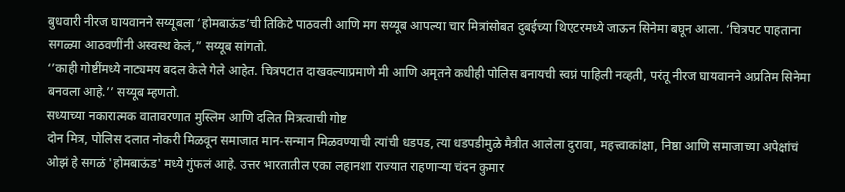बुधवारी नीरज घायवानने सय्यूबला ‘होमबाऊंड’ची तिकिटे पाठवली आणि मग सय्यूब आपल्या चार मित्रांसोबत दुबईच्या थिएटरमध्ये जाऊन सिनेमा बघून आला. ‘चित्रपट पाहताना सगळ्या आठवणींनी अस्वस्थ केलं,” सय्यूब सांगतो.
‘’काही गोष्टींमध्ये नाट्यमय बदल केले गेले आहेत. चित्रपटात दाखवल्याप्रमाणे मी आणि अमृतने कधीही पोलिस बनायची स्वप्नं पाहिली नव्हती, परंतू नीरज घायवानने अप्रतिम सिनेमा बनवला आहे.’’ सय्यूब म्हणतो.
सध्याच्या नकारात्मक वातावरणात मुस्लिम आणि दलित मित्रत्वाची गोष्ट
दोन मित्र, पोलिस दलात नोकरी मिळवून समाजात मान-सन्मान मिळवण्याची त्यांची धडपड, त्या धडपडीमुळे मैत्रीत आलेला दुरावा, महत्त्वाकांक्षा, निष्ठा आणि समाजाच्या अपेक्षांचं ओझं हे सगळं 'होमबाऊंड' मध्ये गुंफलं आहे. उत्तर भारतातील एका लहानशा राज्यात राहणाऱ्या चंदन कुमार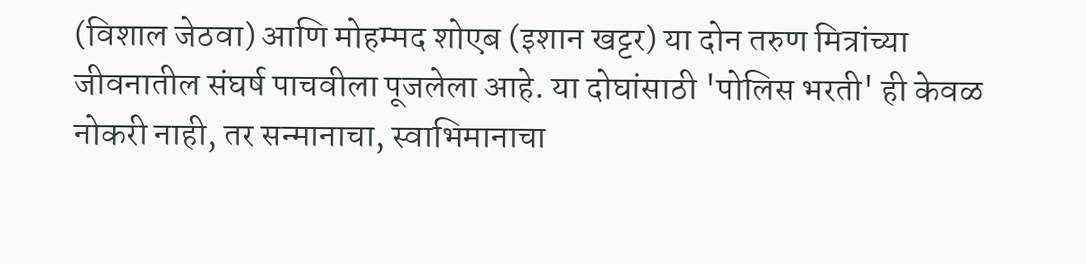(विशाल जेठवा) आणि मोहम्मद शोएब (इशान खट्टर) या दोन तरुण मित्रांच्या जीवनातील संघर्ष पाचवीला पूजलेला आहे. या दोघांसाठी 'पोलिस भरती' ही केवळ नोकरी नाही, तर सन्मानाचा, स्वाभिमानाचा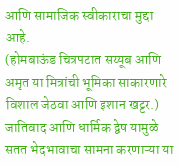आणि सामाजिक स्वीकाराचा मुद्दा आहे.
(होमबाऊंड चित्रपटात सय्यूब आणि अमृत या मित्रांची भूमिका साकारणारे विशाल जेठवा आणि इशान खट्टर.)
जातिवाद आणि धार्मिक द्वेष यामुळे सतत भेदभावाचा सामना करणाऱ्या या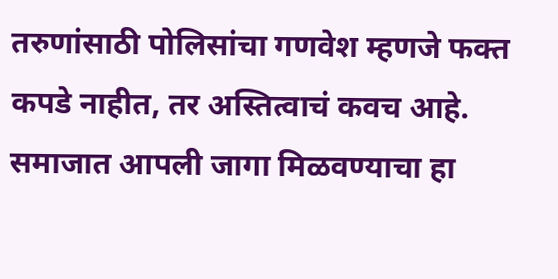तरुणांसाठी पोलिसांचा गणवेश म्हणजे फक्त कपडे नाहीत, तर अस्तित्वाचं कवच आहे. समाजात आपली जागा मिळवण्याचा हा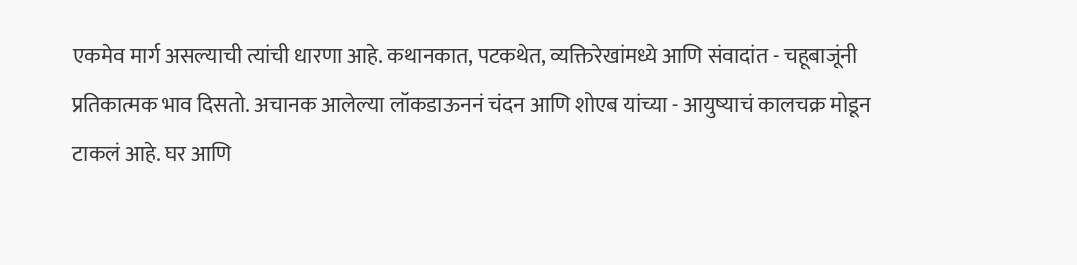एकमेव मार्ग असल्याची त्यांची धारणा आहे. कथानकात, पटकथेत, व्यक्तिरेखांमध्ये आणि संवादांत - चहूबाजूंनी प्रतिकात्मक भाव दिसतो. अचानक आलेल्या लॉकडाऊननं चंदन आणि शोएब यांच्या - आयुष्याचं कालचक्र मोडून टाकलं आहे. घर आणि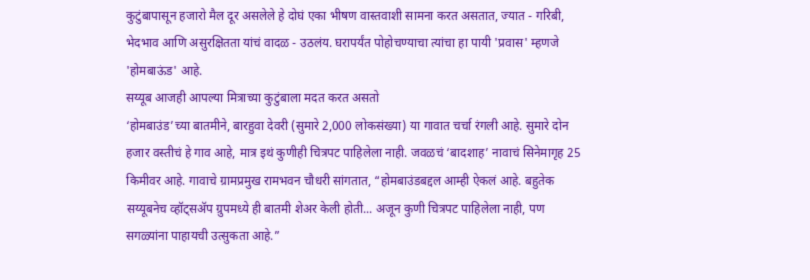कुटुंबापासून हजारो मैल दूर असलेले हे दोघं एका भीषण वास्तवाशी सामना करत असतात, ज्यात - गरिबी, भेदभाव आणि असुरक्षितता यांचं वादळ - उठलंय. घरापर्यंत पोहोचण्याचा त्यांचा हा पायी 'प्रवास' म्हणजे 'होमबाऊंड' आहे.
सय्यूब आजही आपल्या मित्राच्या कुटुंबाला मदत करत असतो
‘होमबाउंड’च्या बातमीने, बारहुवा देवरी (सुमारे 2,000 लोकसंख्या) या गावात चर्चा रंगली आहे. सुमारे दोन हजार वस्तीचं हे गाव आहे, मात्र इथं कुणीही चित्रपट पाहिलेला नाही. जवळचं ‘बादशाह’ नावाचं सिनेमागृह 25 किमीवर आहे. गावाचे ग्रामप्रमुख रामभवन चौधरी सांगतात, “होमबाउंडबद्दल आम्ही ऐकलं आहे. बहुतेक सय्यूबनेच व्हॉट्सॲप ग्रुपमध्ये ही बातमी शेअर केली होती... अजून कुणी चित्रपट पाहिलेला नाही, पण सगळ्यांना पाहायची उत्सुकता आहे.”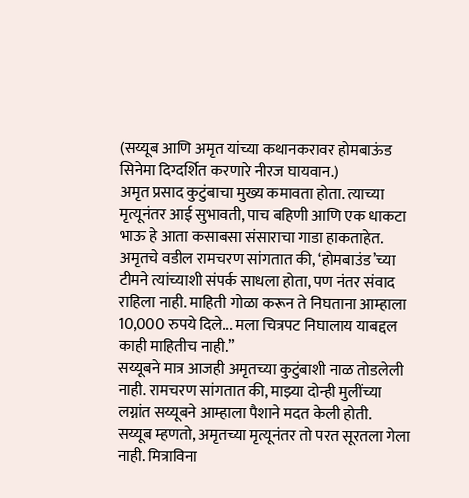(सय्यूब आणि अमृत यांच्या कथानकरावर होमबाऊंड सिनेमा दिग्दर्शित करणारे नीरज घायवान.)
अमृत प्रसाद कुटुंबाचा मुख्य कमावता होता. त्याच्या मृत्यूनंतर आई सुभावती, पाच बहिणी आणि एक धाकटा भाऊ हे आता कसाबसा संसाराचा गाडा हाकताहेत. अमृतचे वडील रामचरण सांगतात की, ‘होमबाउंड’च्या टीमने त्यांच्याशी संपर्क साधला होता, पण नंतर संवाद राहिला नाही. माहिती गोळा करून ते निघताना आम्हाला 10,000 रुपये दिले... मला चित्रपट निघालाय याबद्दल काही माहितीच नाही.”
सय्यूबने मात्र आजही अमृतच्या कुटुंबाशी नाळ तोडलेली नाही. रामचरण सांगतात की, माझ्या दोन्ही मुलींच्या लग्नांत सय्यूबने आम्हाला पैशाने मदत केली होती.
सय्यूब म्हणतो, अमृतच्या मृत्यूनंतर तो परत सूरतला गेला नाही. मित्राविना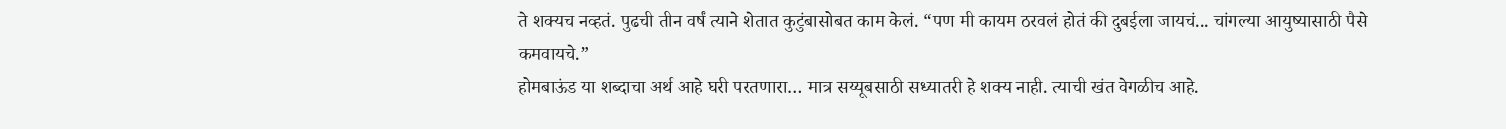ते शक्यच नव्हतं. पुढची तीन वर्षं त्याने शेतात कुटुंबासोबत काम केलं. “पण मी कायम ठरवलं होतं की दुबईला जायचं... चांगल्या आयुष्यासाठी पैसे कमवायचे.”
होमबाऊंड या शब्दाचा अर्थ आहे घरी परतणारा… मात्र सय्यूबसाठी सध्यातरी हे शक्य नाही. त्याची खंत वेगळीच आहे.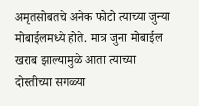अमृतसोबतचे अनेक फोटो त्याच्या जुन्या मोबाईलमध्ये होते. मात्र जुना मोबाईल खराब झाल्यामुळे आता त्याच्या दोस्तीच्या सगळ्या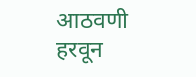आठवणी हरवून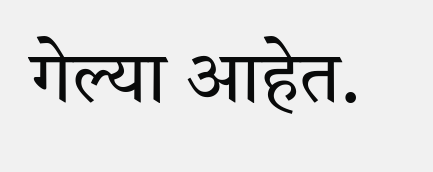गेल्या आहेत.